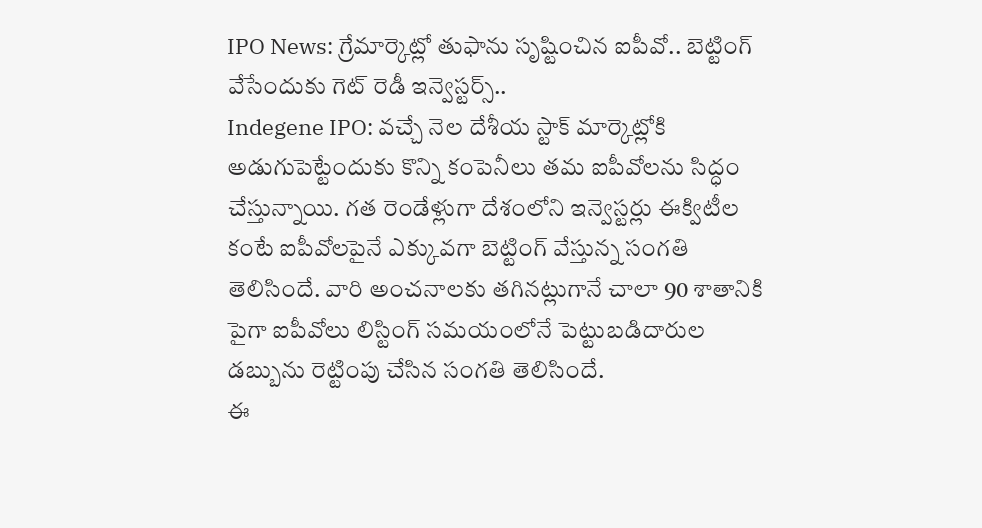IPO News: గ్రేమార్కెట్లో తుఫాను సృష్టించిన ఐపీవో.. బెట్టింగ్ వేసేందుకు గెట్ రెడీ ఇన్వెస్టర్స్..
Indegene IPO: వచ్చే నెల దేశీయ స్టాక్ మార్కెట్లోకి అడుగుపెట్టేందుకు కొన్ని కంపెనీలు తమ ఐపీవోలను సిద్ధం చేస్తున్నాయి. గత రెండేళ్లుగా దేశంలోని ఇన్వెస్టర్లు ఈక్విటీల కంటే ఐపీవోలపైనే ఎక్కువగా బెట్టింగ్ వేస్తున్న సంగతి తెలిసిందే. వారి అంచనాలకు తగినట్లుగానే చాలా 90 శాతానికి పైగా ఐపీవోలు లిస్టింగ్ సమయంలోనే పెట్టుబడిదారుల డబ్బును రెట్టింపు చేసిన సంగతి తెలిసిందే.
ఈ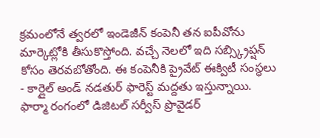క్రమంలోనే త్వరలో ఇండెజీన్ కంపెనీ తన ఐపీవోను మార్కెట్లోకి తీసుకొస్తోంది. వచ్చే నెలలో ఇది సబ్స్క్రిప్షన్ కోసం తెరవబోతోంది. ఈ కంపెనీకి ప్రైవేట్ ఈక్విటీ సంస్థలు - కార్లైల్ అండ్ నడతుర్ ఫారెస్ట్ మద్దతు ఇస్తున్నాయి. ఫార్మా రంగంలో డిజిటల్ సర్వీస్ ప్రొవైడర్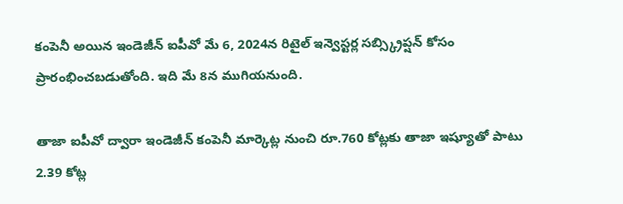కంపెనీ అయిన ఇండెజీన్ ఐపీవో మే 6, 2024న రిటైల్ ఇన్వెస్టర్ల సబ్స్క్రిప్షన్ కోసం ప్రారంభించబడుతోంది. ఇది మే 8న ముగియనుంది.

తాజా ఐపీవో ద్వారా ఇండెజీన్ కంపెనీ మార్కెట్ల నుంచి రూ.760 కోట్లకు తాజా ఇష్యూతో పాటు 2.39 కోట్ల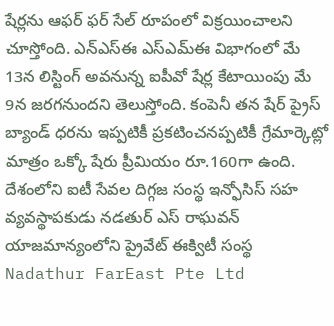షేర్లను ఆఫర్ ఫర్ సేల్ రూపంలో విక్రయించాలని చూస్తోంది. ఎన్ఎస్ఈ ఎస్ఎమ్ఈ విభాగంలో మే 13న లిస్టింగ్ అవనున్న ఐపీవో షేర్ల కేటాయింపు మే 9న జరగనుందని తెలుస్తోంది. కంపెనీ తన షేర్ ప్రైస్ బ్యాండ్ ధరను ఇప్పటికీ ప్రకటించనప్పటికీ గ్రేమార్కెట్లో మాత్రం ఒక్కో షేరు ప్రీమియం రూ.160గా ఉంది.
దేశంలోని ఐటీ సేవల దిగ్గజ సంస్థ ఇన్ఫోసిస్ సహ వ్యవస్థాపకుడు నడతుర్ ఎస్ రాఘవన్ యాజమాన్యంలోని ప్రైవేట్ ఈక్విటీ సంస్థ Nadathur FarEast Pte Ltd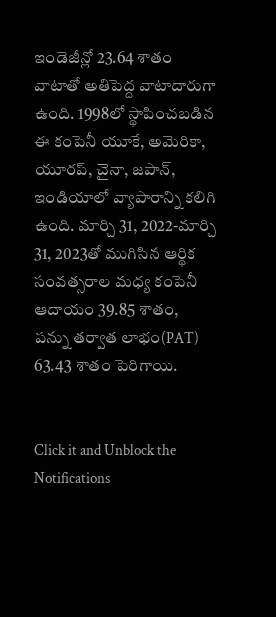ఇండెజీన్లో 23.64 శాతం వాటాతో అతిపెద్ద వాటాదారుగా ఉంది. 1998లో స్థాపించబడిన ఈ కంపెనీ యూకే, అమెరికా, యూరప్, చైనా, జపాన్, ఇండియాలో వ్యాపారాన్ని కలిగి ఉంది. మార్చి 31, 2022-మార్చి 31, 2023తో ముగిసిన ఆర్థిక సంవత్సరాల మధ్య కంపెనీ ఆదాయం 39.85 శాతం, పన్ను తర్వాత లాభం(PAT) 63.43 శాతం పెరిగాయి.


Click it and Unblock the Notifications